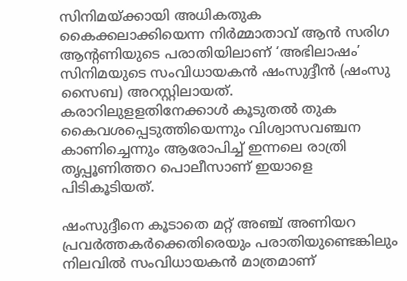സിനിമയ്ക്കായി അധികതുക കൈക്കലാക്കിയെന്ന നിർമ്മാതാവ് ആൻ സരിഗ ആന്റണിയുടെ പരാതിയിലാണ് ‘അഭിലാഷം’ സിനിമയുടെ സംവിധായകൻ ഷംസുദ്ദീൻ (ഷംസു സൈബ) അറസ്റ്റിലായത്. കരാറിലുളളതിനേക്കാൾ കൂടുതൽ തുക കൈവശപ്പെടുത്തിയെന്നും വിശ്വാസവഞ്ചന കാണിച്ചെന്നും ആരോപിച്ച് ഇന്നലെ രാത്രി തൃപ്പൂണിത്തറ പൊലീസാണ് ഇയാളെ പിടികൂടിയത്.

ഷംസുദ്ദീനെ കൂടാതെ മറ്റ് അഞ്ച് അണിയറ പ്രവർത്തകർക്കെതിരെയും പരാതിയുണ്ടെങ്കിലും നിലവിൽ സംവിധായകൻ മാത്രമാണ്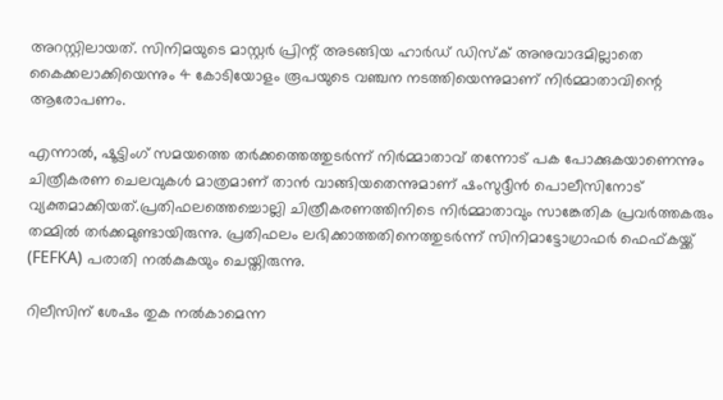അറസ്റ്റിലായത്. സിനിമയുടെ മാസ്റ്റർ പ്രിന്റ് അടങ്ങിയ ഹാർഡ് ഡിസ്‌ക് അനുവാദമില്ലാതെ കൈക്കലാക്കിയെന്നും 4 കോടിയോളം രൂപയുടെ വഞ്ചന നടത്തിയെന്നുമാണ് നിർമ്മാതാവിന്റെ ആരോപണം.

എന്നാൽ, ഷൂട്ടിംഗ് സമയത്തെ തർക്കത്തെത്തുടർന്ന് നിർമ്മാതാവ് തന്നോട് പക പോക്കുകയാണെന്നും ചിത്രീകരണ ചെലവുകൾ മാത്രമാണ് താൻ വാങ്ങിയതെന്നുമാണ് ഷംസുദ്ദീൻ പൊലീസിനോട് വ്യക്തമാക്കിയത്.പ്രതിഫലത്തെച്ചൊല്ലി ചിത്രീകരണത്തിനിടെ നിർമ്മാതാവും സാങ്കേതിക പ്രവർത്തകരും തമ്മിൽ തർക്കമുണ്ടായിരുന്നു. പ്രതിഫലം ലഭിക്കാത്തതിനെത്തുടർന്ന് സിനിമാട്ടോഗ്രാഫർ ഫെഫ്കയ്ക്ക് (FEFKA) പരാതി നൽകുകയും ചെയ്തിരുന്നു.

റിലീസിന് ശേഷം തുക നൽകാമെന്ന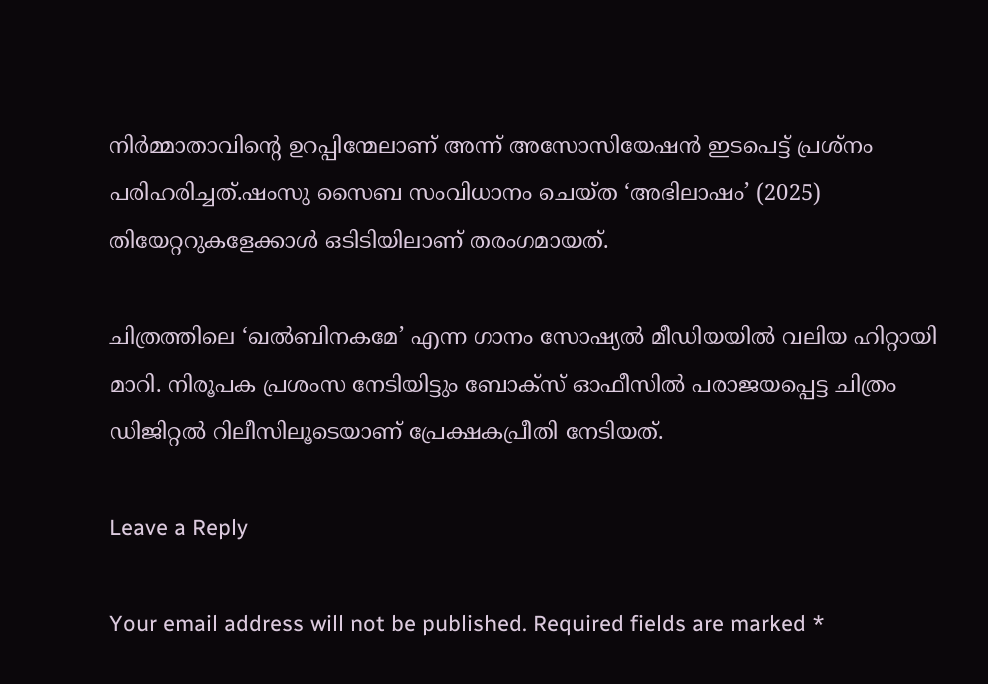നിർമ്മാതാവിന്റെ ഉറപ്പിന്മേലാണ് അന്ന് അസോസിയേഷൻ ഇടപെട്ട് പ്രശ്നം പരിഹരിച്ചത്.ഷംസു സൈബ സംവിധാനം ചെയ്ത ‘അഭിലാഷം’ (2025) തിയേറ്ററുകളേക്കാൾ ഒടിടിയിലാണ് തരംഗമായത്.

ചിത്രത്തിലെ ‘ഖൽബിനകമേ’ എന്ന ഗാനം സോഷ്യൽ മീഡിയയിൽ വലിയ ഹിറ്റായി മാറി. നിരൂപക പ്രശംസ നേടിയിട്ടും ബോക്സ് ഓഫീസിൽ പരാജയപ്പെട്ട ചിത്രം ഡിജിറ്റൽ റിലീസിലൂടെയാണ് പ്രേക്ഷകപ്രീതി നേടിയത്.

Leave a Reply

Your email address will not be published. Required fields are marked *